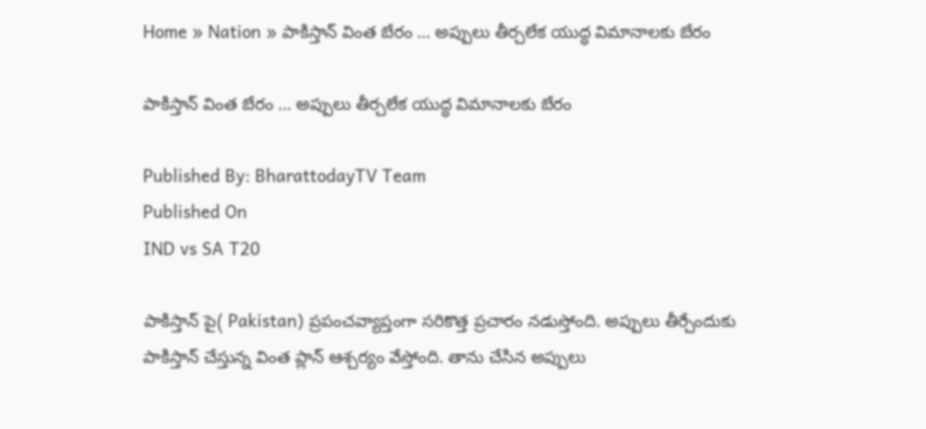Home » Nation » పాకిస్తాన్ వింత బేరం … అప్పులు తీర్చలేక యుద్ధ విమానాలకు బేరం

పాకిస్తాన్ వింత బేరం … అప్పులు తీర్చలేక యుద్ధ విమానాలకు బేరం

Published By: BharattodayTV Team
Published On
IND vs SA T20

పాకిస్తాన్ పై( Pakistan) ప్రపంచవ్యాప్తంగా సరికొత్త ప్రచారం నడుస్తోంది. అప్పులు తీర్చేందుకు పాకిస్తాన్ చేస్తున్న వింత ప్లాన్ ఆశ్చర్యం వేస్తోంది. తాను చేసిన అప్పులు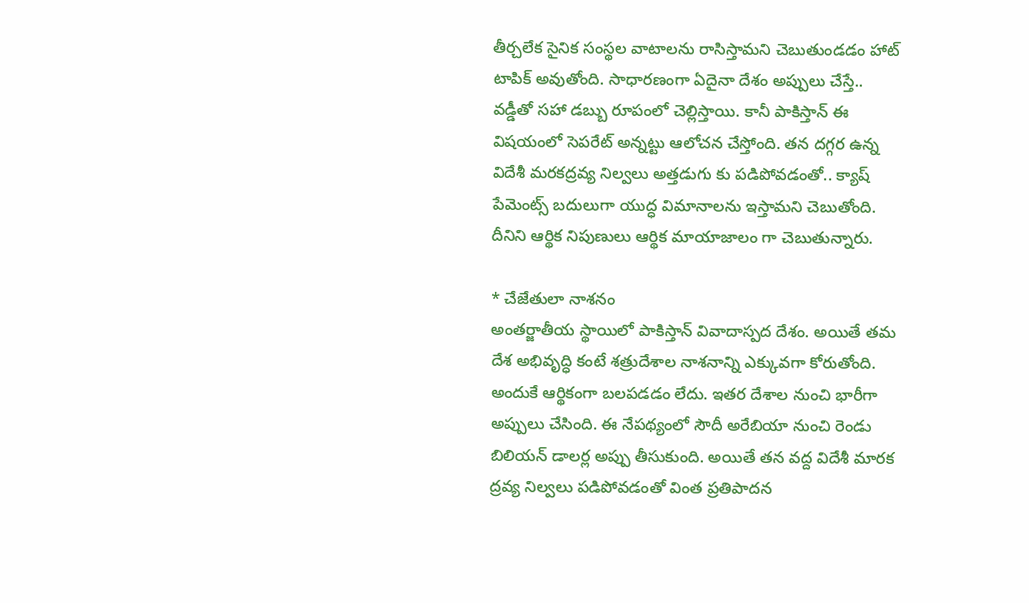తీర్చలేక సైనిక సంస్థల వాటాలను రాసిస్తామని చెబుతుండడం హాట్ టాపిక్ అవుతోంది. సాధారణంగా ఏదైనా దేశం అప్పులు చేస్తే.. వడ్డీతో సహా డబ్బు రూపంలో చెల్లిస్తాయి. కానీ పాకిస్తాన్ ఈ విషయంలో సెపరేట్ అన్నట్టు ఆలోచన చేస్తోంది. తన దగ్గర ఉన్న విదేశీ మరకద్రవ్య నిల్వలు అత్తడుగు కు పడిపోవడంతో.. క్యాష్ పేమెంట్స్ బదులుగా యుద్ధ విమానాలను ఇస్తామని చెబుతోంది. దీనిని ఆర్థిక నిపుణులు ఆర్థిక మాయాజాలం గా చెబుతున్నారు.

* చేజేతులా నాశనం
అంతర్జాతీయ స్థాయిలో పాకిస్తాన్ వివాదాస్పద దేశం. అయితే తమ దేశ అభివృద్ధి కంటే శత్రుదేశాల నాశనాన్ని ఎక్కువగా కోరుతోంది. అందుకే ఆర్థికంగా బలపడడం లేదు. ఇతర దేశాల నుంచి భారీగా అప్పులు చేసింది. ఈ నేపథ్యంలో సౌదీ అరేబియా నుంచి రెండు బిలియన్ డాలర్ల అప్పు తీసుకుంది. అయితే తన వద్ద విదేశీ మారక ద్రవ్య నిల్వలు పడిపోవడంతో వింత ప్రతిపాదన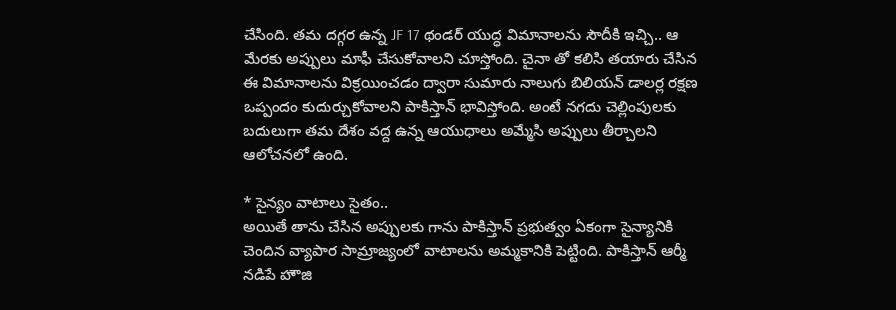చేసింది. తమ దగ్గర ఉన్న JF 17 థండర్ యుద్ధ విమానాలను సౌదీకి ఇచ్చి.. ఆ మేరకు అప్పులు మాఫీ చేసుకోవాలని చూస్తోంది. చైనా తో కలిసి తయారు చేసిన ఈ విమానాలను విక్రయించడం ద్వారా సుమారు నాలుగు బిలియన్ డాలర్ల రక్షణ ఒప్పందం కుదుర్చుకోవాలని పాకిస్తాన్ భావిస్తోంది. అంటే నగదు చెల్లింపులకు బదులుగా తమ దేశం వద్ద ఉన్న ఆయుధాలు అమ్మేసి అప్పులు తీర్చాలని ఆలోచనలో ఉంది.

* సైన్యం వాటాలు సైతం..
అయితే తాను చేసిన అప్పులకు గాను పాకిస్తాన్ ప్రభుత్వం ఏకంగా సైన్యానికి చెందిన వ్యాపార సామ్రాజ్యంలో వాటాలను అమ్మకానికి పెట్టింది. పాకిస్తాన్ ఆర్మీ నడిపే హౌజి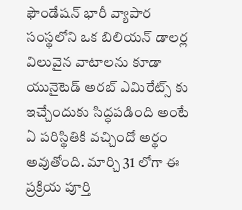ఫౌండేషన్ భారీ వ్యాపార సంస్థలోని ఒక బిలియన్ డాలర్ల విలువైన వాటాలను కూడా యునైటెడ్ అరబ్ ఎమిరేట్స్ కు ఇచ్చేందుకు సిద్ధపడింది అంటే ఏ పరిస్థితికి వచ్చిందో అర్థం అవుతోంది. మార్చి 31 లోగా ఈ ప్రక్రియ పూర్తి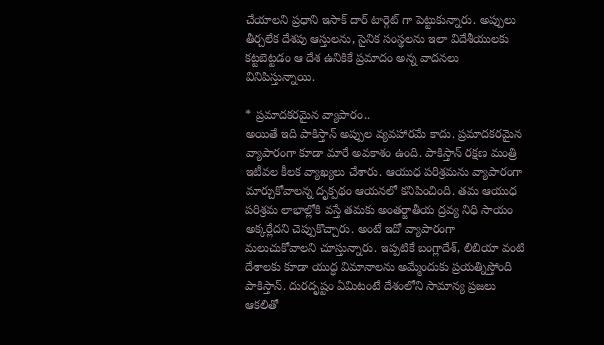చేయాలని ప్రధాని ఇసాక్ దార్ టార్గెట్ గా పెట్టుకున్నారు. అప్పులు తీర్చలేక దేశపు ఆస్తులను, సైనిక సంస్థలను ఇలా విదేశీయులకు కట్టబెట్టడం ఆ దేశ ఉనికికే ప్రమాదం అన్న వాదనలు వినిపిస్తున్నాయి.

* ప్రమాదకరమైన వ్యాపారం..
అయితే ఇది పాకిస్తాన్ అప్పుల వ్యవహారమే కాదు. ప్రమాదకరమైన వ్యాపారంగా కూడా మారే అవకాశం ఉంది. పాకిస్తాన్ రక్షణ మంత్రి ఇటీవల కీలక వ్యాఖ్యలు చేశారు. ఆయుధ పరిశ్రమను వ్యాపారంగా మార్చుకోవాలన్న దృక్పథం ఆయనలో కనిపించింది. తమ ఆయుధ పరిశ్రమ లాభాల్లోకి వస్తే తమకు అంతర్జాతీయ ద్రవ్య నిధి సాయం అక్కర్లేదని చెప్పుకొచ్చారు. అంటే ఇదో వ్యాపారంగా మలుచుకోవాలని చూస్తున్నారు. ఇప్పటికే బంగ్లాదేశ్, లిబియా వంటి దేశాలకు కూడా యుద్ధ విమానాలను అమ్మేందుకు ప్రయత్నిస్తోంది పాకిస్తాన్. దురదృష్టం ఏమిటంటే దేశంలోని సామాన్య ప్రజలు ఆకలితో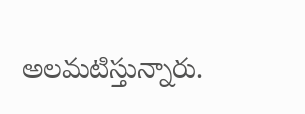అలమటిస్తున్నారు.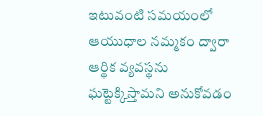ఇటువంటి సమయంలో ఆయుధాల నమ్మకం ద్వారా ఆర్థిక వ్యవస్థను ఘట్టెక్కిస్తామని అనుకోవడం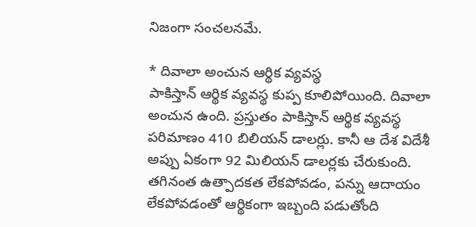నిజంగా సంచలనమే.

* దివాలా అంచున ఆర్థిక వ్యవస్థ
పాకిస్తాన్ ఆర్థిక వ్యవస్థ కుప్ప కూలిపోయింది. దివాలా అంచున ఉంది. ప్రస్తుతం పాకిస్తాన్ ఆర్థిక వ్యవస్థ పరిమాణం 410 బిలియన్ డాలర్లు. కానీ ఆ దేశ విదేశీ అప్పు ఏకంగా 92 మిలియన్ డాలర్లకు చేరుకుంది. తగినంత ఉత్పాదకత లేకపోవడం, పన్ను ఆదాయం లేకపోవడంతో ఆర్థికంగా ఇబ్బంది పడుతోంది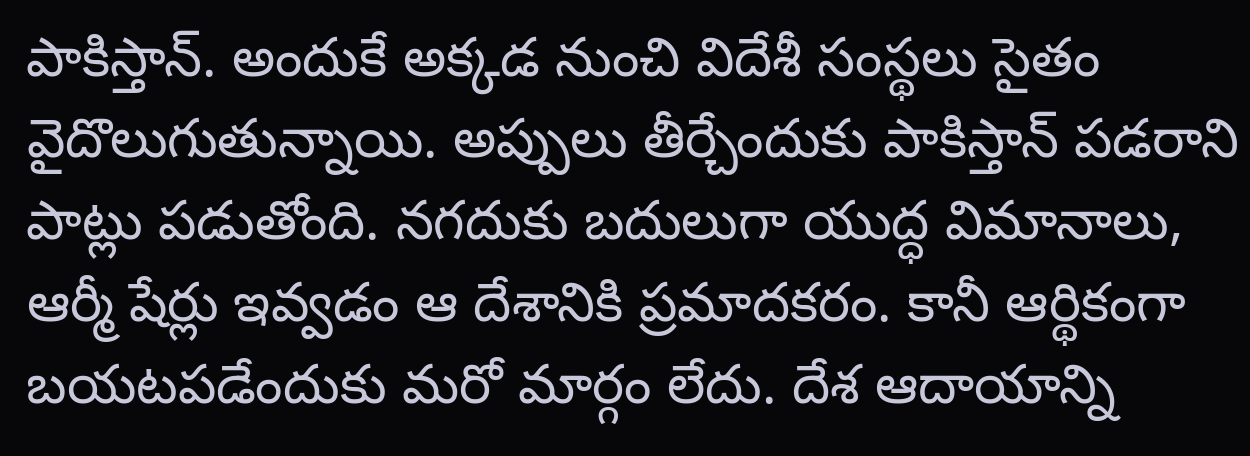పాకిస్తాన్. అందుకే అక్కడ నుంచి విదేశీ సంస్థలు సైతం వైదొలుగుతున్నాయి. అప్పులు తీర్చేందుకు పాకిస్తాన్ పడరాని పాట్లు పడుతోంది. నగదుకు బదులుగా యుద్ధ విమానాలు, ఆర్మీ షేర్లు ఇవ్వడం ఆ దేశానికి ప్రమాదకరం. కానీ ఆర్థికంగా బయటపడేందుకు మరో మార్గం లేదు. దేశ ఆదాయాన్ని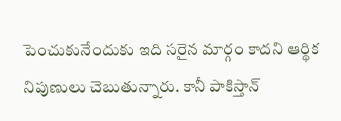పెంచుకునేందుకు ఇది సరైన మార్గం కాదని ఆర్థిక నిపుణులు చెబుతున్నారు. కానీ పాకిస్తాన్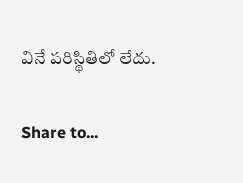వినే పరిస్థితిలో లేదు.

Share to...